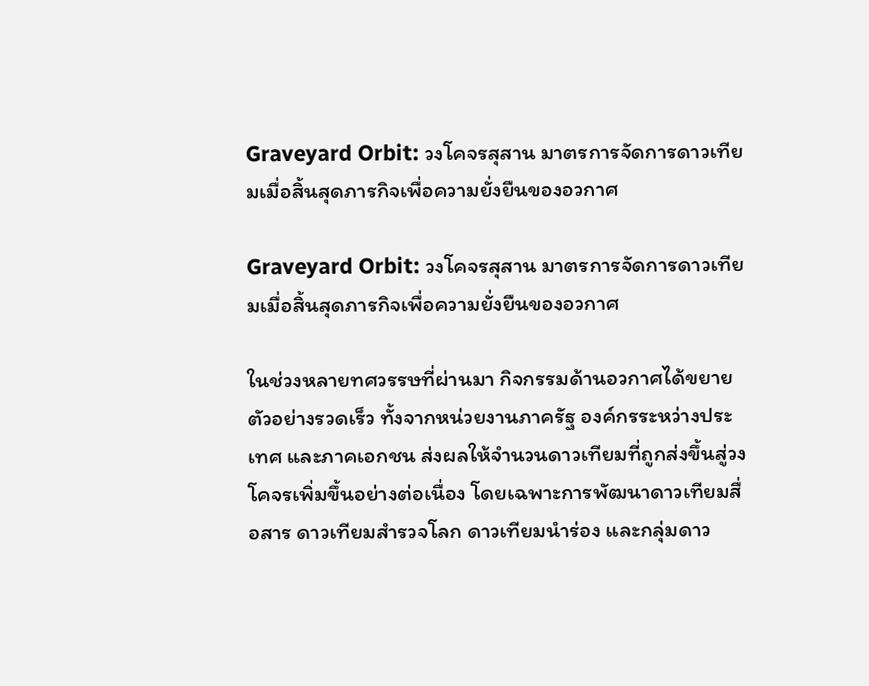Graveyard Orbit: วงโคจรสุสาน มาตรการจัดการดาวเทียมเมื่อสิ้นสุดภารกิจเพื่อความยั่งยืนของอวกาศ

Graveyard Orbit: วงโคจรสุสาน มาตรการจัดการดาวเทียมเมื่อสิ้นสุดภารกิจเพื่อความยั่งยืนของอวกาศ

ในช่วงหลายทศวรรษที่ผ่านมา กิจกรรมด้านอวกาศได้ขยายตัวอย่างรวดเร็ว ทั้งจากหน่วยงานภาครัฐ องค์กรระหว่างประเทศ และภาคเอกชน ส่งผลให้จำนวนดาวเทียมที่ถูกส่งขึ้นสู่วงโคจรเพิ่มขึ้นอย่างต่อเนื่อง โดยเฉพาะการพัฒนาดาวเทียมสื่อสาร ดาวเทียมสำรวจโลก ดาวเทียมนำร่อง และกลุ่มดาว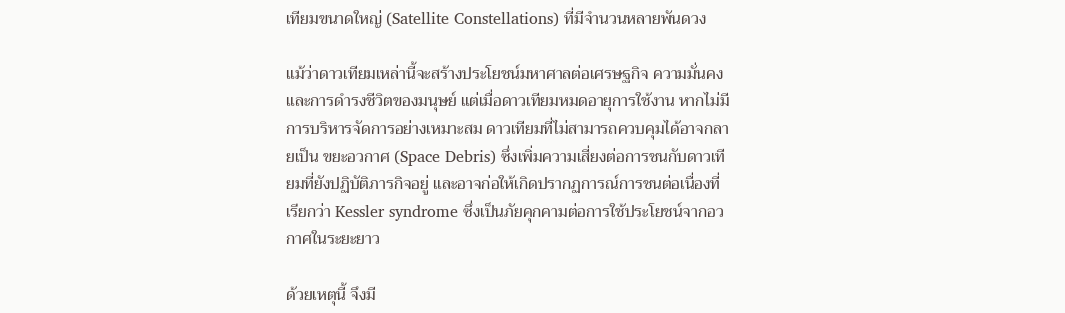เทียมขนาดใหญ่ (Satellite Constellations) ที่มีจำนวนหลายพันดวง

แม้ว่าดาวเทียมเหล่านี้จะสร้างประโยชน์มหาศาลต่อเศรษฐกิจ ความมั่นคง และการดำรงชีวิตของมนุษย์ แต่เมื่อดาวเทียมหมดอายุการใช้งาน หากไม่มีการบริหารจัดการอย่างเหมาะสม ดาวเทียมที่ไม่สามารถควบคุมได้อาจกลายเป็น ขยะอวกาศ (Space Debris) ซึ่งเพิ่มความเสี่ยงต่อการชนกับดาวเทียมที่ยังปฏิบัติภารกิจอยู่ และอาจก่อให้เกิดปรากฏการณ์การชนต่อเนื่องที่เรียกว่า Kessler syndrome ซึ่งเป็นภัยคุกคามต่อการใช้ประโยชน์จากอวกาศในระยะยาว

ด้วยเหตุนี้ จึงมี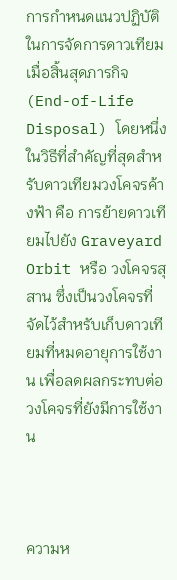การกำหนดแนวปฏิบัติในการจัดการดาวเทียมเมื่อสิ้นสุดภารกิจ (End-of-Life Disposal) โดยหนึ่งในวิธีที่สำคัญที่สุดสำหรับดาวเทียมวงโคจรค้างฟ้า คือ การย้ายดาวเทียมไปยัง Graveyard Orbit หรือ วงโคจรสุสาน ซึ่งเป็นวงโคจรที่จัดไว้สำหรับเก็บดาวเทียมที่หมดอายุการใช้งาน เพื่อลดผลกระทบต่อวงโคจรที่ยังมีการใช้งาน



ความห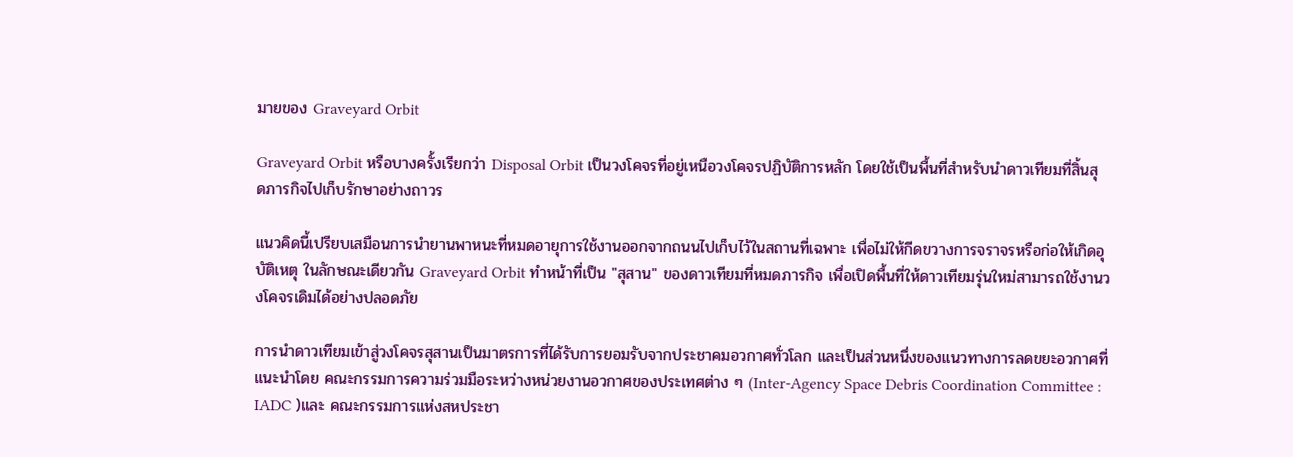มายของ Graveyard Orbit

Graveyard Orbit หรือบางครั้งเรียกว่า Disposal Orbit เป็นวงโคจรที่อยู่เหนือวงโคจรปฏิบัติการหลัก โดยใช้เป็นพื้นที่สำหรับนำดาวเทียมที่สิ้นสุดภารกิจไปเก็บรักษาอย่างถาวร

แนวคิดนี้เปรียบเสมือนการนำยานพาหนะที่หมดอายุการใช้งานออกจากถนนไปเก็บไว้ในสถานที่เฉพาะ เพื่อไม่ให้กีดขวางการจราจรหรือก่อให้เกิดอุบัติเหตุ ในลักษณะเดียวกัน Graveyard Orbit ทำหน้าที่เป็น "สุสาน" ของดาวเทียมที่หมดภารกิจ เพื่อเปิดพื้นที่ให้ดาวเทียมรุ่นใหม่สามารถใช้งานวงโคจรเดิมได้อย่างปลอดภัย

การนำดาวเทียมเข้าสู่วงโคจรสุสานเป็นมาตรการที่ได้รับการยอมรับจากประชาคมอวกาศทั่วโลก และเป็นส่วนหนึ่งของแนวทางการลดขยะอวกาศที่แนะนำโดย คณะกรรมการความร่วมมือระหว่างหน่วยงานอวกาศของประเทศต่าง ๆ (Inter-Agency Space Debris Coordination Committee : IADC )และ คณะกรรมการแห่งสหประชา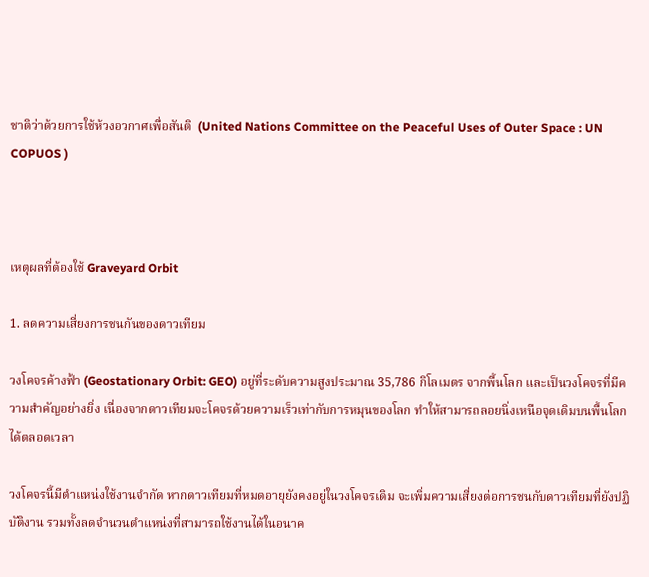ชาติว่าด้วยการใช้ห้วงอวกาศเพื่อสันติ  (United Nations Committee on the Peaceful Uses of Outer Space : UN COPUOS )



เหตุผลที่ต้องใช้ Graveyard Orbit

1. ลดความเสี่ยงการชนกันของดาวเทียม

วงโคจรค้างฟ้า (Geostationary Orbit: GEO) อยู่ที่ระดับความสูงประมาณ 35,786 กิโลเมตร จากพื้นโลก และเป็นวงโคจรที่มีความสำคัญอย่างยิ่ง เนื่องจากดาวเทียมจะโคจรด้วยความเร็วเท่ากับการหมุนของโลก ทำให้สามารถลอยนิ่งเหนือจุดเดิมบนพื้นโลกได้ตลอดเวลา

วงโคจรนี้มีตำแหน่งใช้งานจำกัด หากดาวเทียมที่หมดอายุยังคงอยู่ในวงโคจรเดิม จะเพิ่มความเสี่ยงต่อการชนกับดาวเทียมที่ยังปฏิบัติงาน รวมทั้งลดจำนวนตำแหน่งที่สามารถใช้งานได้ในอนาค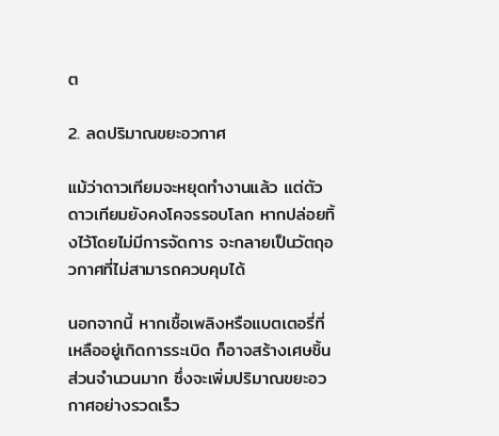ต

2. ลดปริมาณขยะอวกาศ

แม้ว่าดาวเทียมจะหยุดทำงานแล้ว แต่ตัวดาวเทียมยังคงโคจรรอบโลก หากปล่อยทิ้งไว้โดยไม่มีการจัดการ จะกลายเป็นวัตถุอวกาศที่ไม่สามารถควบคุมได้

นอกจากนี้ หากเชื้อเพลิงหรือแบตเตอรี่ที่เหลืออยู่เกิดการระเบิด ก็อาจสร้างเศษชิ้นส่วนจำนวนมาก ซึ่งจะเพิ่มปริมาณขยะอวกาศอย่างรวดเร็ว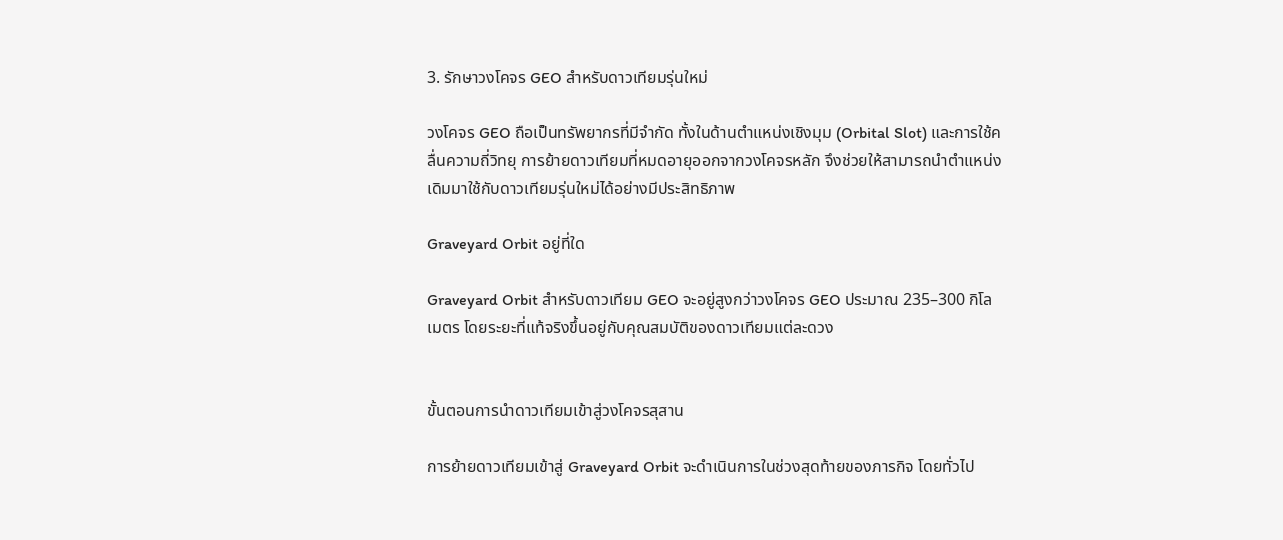3. รักษาวงโคจร GEO สำหรับดาวเทียมรุ่นใหม่

วงโคจร GEO ถือเป็นทรัพยากรที่มีจำกัด ทั้งในด้านตำแหน่งเชิงมุม (Orbital Slot) และการใช้คลื่นความถี่วิทยุ การย้ายดาวเทียมที่หมดอายุออกจากวงโคจรหลัก จึงช่วยให้สามารถนำตำแหน่งเดิมมาใช้กับดาวเทียมรุ่นใหม่ได้อย่างมีประสิทธิภาพ

Graveyard Orbit อยู่ที่ใด

Graveyard Orbit สำหรับดาวเทียม GEO จะอยู่สูงกว่าวงโคจร GEO ประมาณ 235–300 กิโลเมตร โดยระยะที่แท้จริงขึ้นอยู่กับคุณสมบัติของดาวเทียมแต่ละดวง


ขั้นตอนการนำดาวเทียมเข้าสู่วงโคจรสุสาน

การย้ายดาวเทียมเข้าสู่ Graveyard Orbit จะดำเนินการในช่วงสุดท้ายของภารกิจ โดยทั่วไป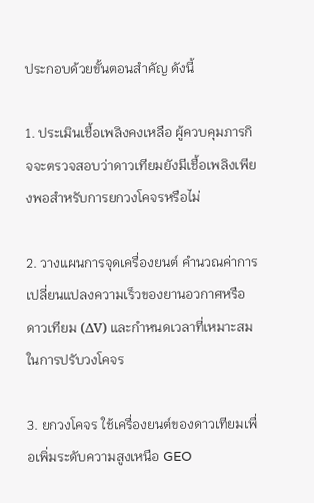ประกอบด้วยขั้นตอนสำคัญ ดังนี้

1. ประเมินเชื้อเพลิงคงเหลือ ผู้ควบคุมภารกิจจะตรวจสอบว่าดาวเทียมยังมีเชื้อเพลิงเพียงพอสำหรับการยกวงโคจรหรือไม่

2. วางแผนการจุดเครื่องยนต์ คำนวณค่าการเปลี่ยนแปลงความเร็วของยานอวกาศหรือดาวเทียม (ΔV) และกำหนดเวลาที่เหมาะสมในการปรับวงโคจร

3. ยกวงโคจร ใช้เครื่องยนต์ของดาวเทียมเพื่อเพิ่มระดับความสูงเหนือ GEO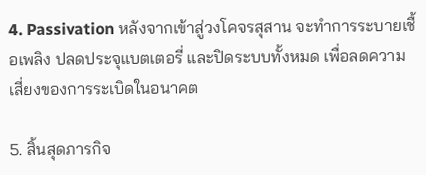4. Passivation หลังจากเข้าสู่วงโคจรสุสาน จะทำการระบายเชื้อเพลิง ปลดประจุแบตเตอรี่ และปิดระบบทั้งหมด เพื่อลดความเสี่ยงของการระเบิดในอนาคต

5. สิ้นสุดภารกิจ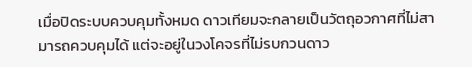เมื่อปิดระบบควบคุมทั้งหมด ดาวเทียมจะกลายเป็นวัตถุอวกาศที่ไม่สามารถควบคุมได้ แต่จะอยู่ในวงโคจรที่ไม่รบกวนดาว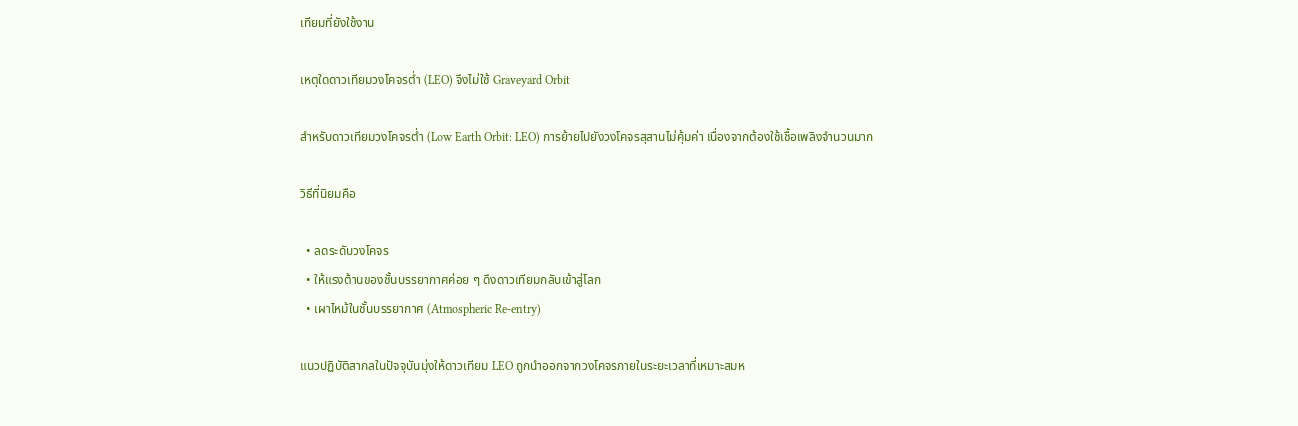เทียมที่ยังใช้งาน

เหตุใดดาวเทียมวงโคจรต่ำ (LEO) จึงไม่ใช้ Graveyard Orbit

สำหรับดาวเทียมวงโคจรต่ำ (Low Earth Orbit: LEO) การย้ายไปยังวงโคจรสุสานไม่คุ้มค่า เนื่องจากต้องใช้เชื้อเพลิงจำนวนมาก

วิธีที่นิยมคือ

  • ลดระดับวงโคจร
  • ให้แรงต้านของชั้นบรรยากาศค่อย ๆ ดึงดาวเทียมกลับเข้าสู่โลก
  • เผาไหม้ในชั้นบรรยากาศ (Atmospheric Re-entry)

แนวปฏิบัติสากลในปัจจุบันมุ่งให้ดาวเทียม LEO ถูกนำออกจากวงโคจรภายในระยะเวลาที่เหมาะสมห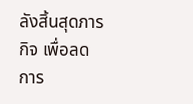ลังสิ้นสุดภารกิจ เพื่อลดการ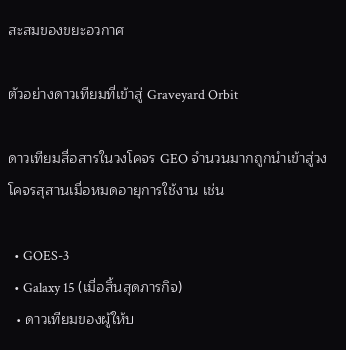สะสมของขยะอวกาศ

ตัวอย่างดาวเทียมที่เข้าสู่ Graveyard Orbit

ดาวเทียมสื่อสารในวงโคจร GEO จำนวนมากถูกนำเข้าสู่วงโคจรสุสานเมื่อหมดอายุการใช้งาน เช่น

  • GOES-3
  • Galaxy 15 (เมื่อสิ้นสุดภารกิจ)
  • ดาวเทียมของผู้ให้บ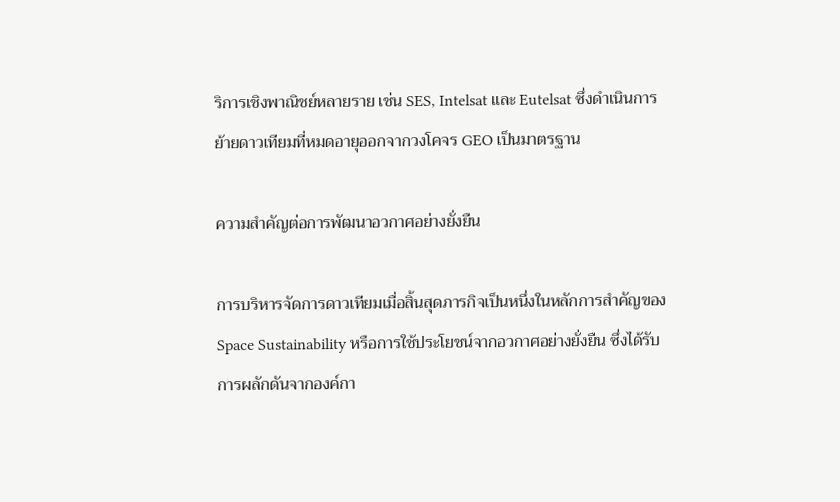ริการเชิงพาณิชย์หลายราย เช่น SES, Intelsat และ Eutelsat ซึ่งดำเนินการย้ายดาวเทียมที่หมดอายุออกจากวงโคจร GEO เป็นมาตรฐาน

ความสำคัญต่อการพัฒนาอวกาศอย่างยั่งยืน

การบริหารจัดการดาวเทียมเมื่อสิ้นสุดภารกิจเป็นหนึ่งในหลักการสำคัญของ Space Sustainability หรือการใช้ประโยชน์จากอวกาศอย่างยั่งยืน ซึ่งได้รับการผลักดันจากองค์กา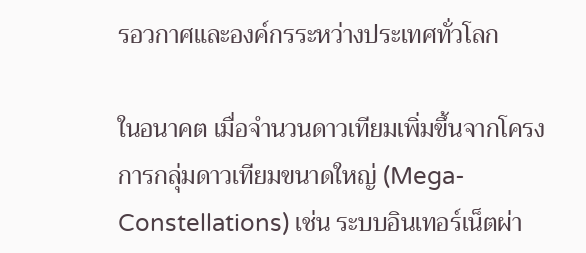รอวกาศและองค์กรระหว่างประเทศทั่วโลก

ในอนาคต เมื่อจำนวนดาวเทียมเพิ่มขึ้นจากโครงการกลุ่มดาวเทียมขนาดใหญ่ (Mega-Constellations) เช่น ระบบอินเทอร์เน็ตผ่า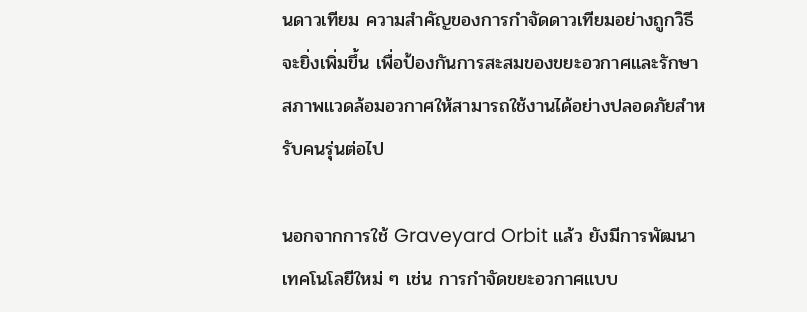นดาวเทียม ความสำคัญของการกำจัดดาวเทียมอย่างถูกวิธีจะยิ่งเพิ่มขึ้น เพื่อป้องกันการสะสมของขยะอวกาศและรักษาสภาพแวดล้อมอวกาศให้สามารถใช้งานได้อย่างปลอดภัยสำหรับคนรุ่นต่อไป

นอกจากการใช้ Graveyard Orbit แล้ว ยังมีการพัฒนาเทคโนโลยีใหม่ ๆ เช่น การกำจัดขยะอวกาศแบบ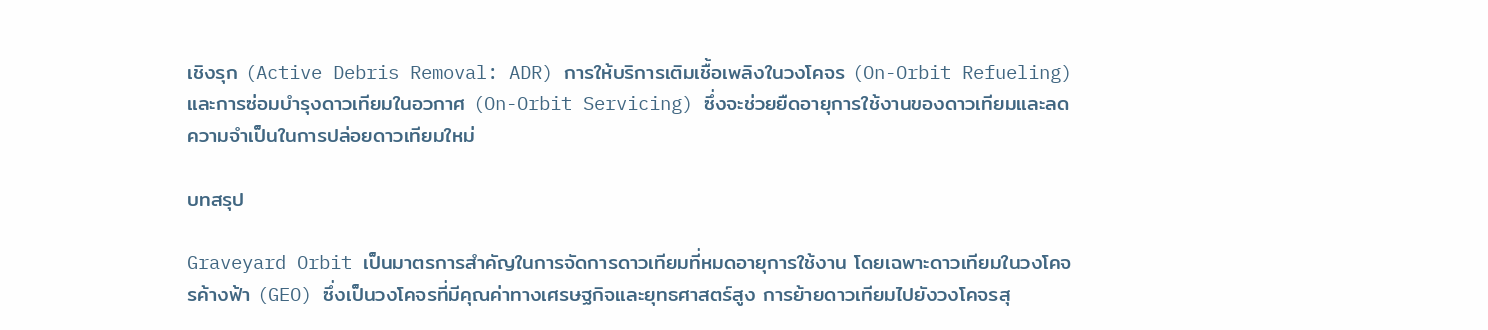เชิงรุก (Active Debris Removal: ADR) การให้บริการเติมเชื้อเพลิงในวงโคจร (On-Orbit Refueling) และการซ่อมบำรุงดาวเทียมในอวกาศ (On-Orbit Servicing) ซึ่งจะช่วยยืดอายุการใช้งานของดาวเทียมและลดความจำเป็นในการปล่อยดาวเทียมใหม่

บทสรุป

Graveyard Orbit เป็นมาตรการสำคัญในการจัดการดาวเทียมที่หมดอายุการใช้งาน โดยเฉพาะดาวเทียมในวงโคจรค้างฟ้า (GEO) ซึ่งเป็นวงโคจรที่มีคุณค่าทางเศรษฐกิจและยุทธศาสตร์สูง การย้ายดาวเทียมไปยังวงโคจรสุ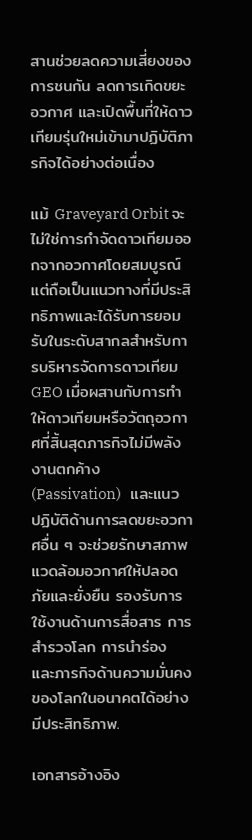สานช่วยลดความเสี่ยงของการชนกัน ลดการเกิดขยะอวกาศ และเปิดพื้นที่ให้ดาวเทียมรุ่นใหม่เข้ามาปฏิบัติภารกิจได้อย่างต่อเนื่อง

แม้ Graveyard Orbit จะไม่ใช่การกำจัดดาวเทียมออกจากอวกาศโดยสมบูรณ์ แต่ถือเป็นแนวทางที่มีประสิทธิภาพและได้รับการยอมรับในระดับสากลสำหรับการบริหารจัดการดาวเทียม GEO เมื่อผสานกับการทำ ให้ดาวเทียมหรือวัตถุอวกาศที่สิ้นสุดภารกิจไม่มีพลังงานตกค้าง (Passivation)   และแนวปฏิบัติด้านการลดขยะอวกาศอื่น ๆ จะช่วยรักษาสภาพแวดล้อมอวกาศให้ปลอดภัยและยั่งยืน รองรับการใช้งานด้านการสื่อสาร การสำรวจโลก การนำร่อง และภารกิจด้านความมั่นคงของโลกในอนาคตได้อย่างมีประสิทธิภาพ.

เอกสารอ้างอิง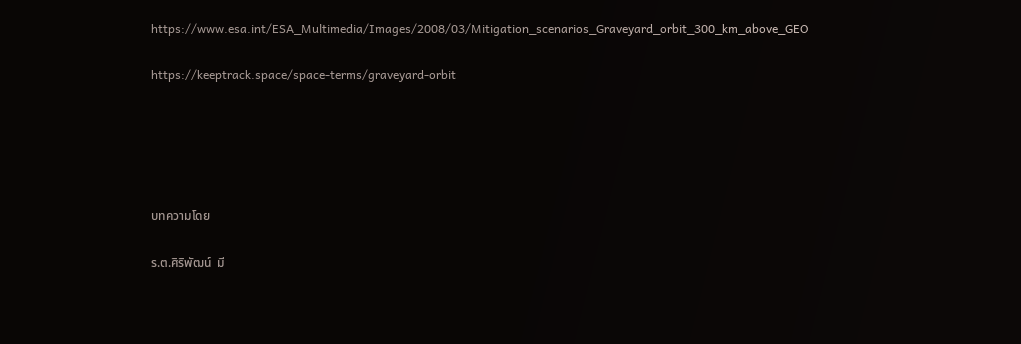https://www.esa.int/ESA_Multimedia/Images/2008/03/Mitigation_scenarios_Graveyard_orbit_300_km_above_GEO

https://keeptrack.space/space-terms/graveyard-orbit





บทความโดย

ร.ต.ศิริพัฒน์  มี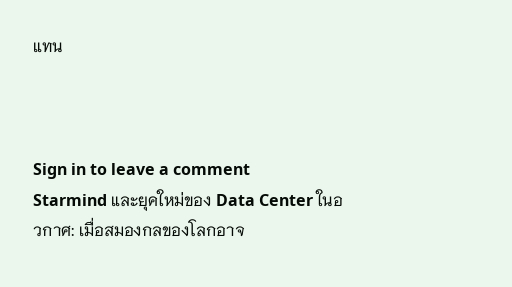แทน



Sign in to leave a comment
Starmind และยุคใหม่ของ Data Center ในอวกาศ: เมื่อสมองกลของโลกอาจ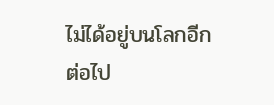ไม่ได้อยู่บนโลกอีกต่อไป